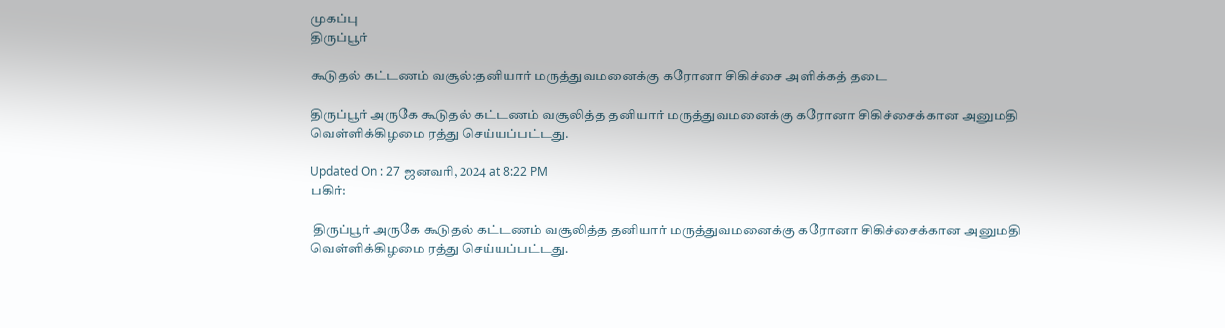முகப்பு
திருப்பூர்

கூடுதல் கட்டணம் வசூல்:தனியார் மருத்துவமனைக்கு கரோனா சிகிச்சை அளிக்கத் தடை

திருப்பூர் அருகே கூடுதல் கட்டணம் வசூலித்த தனியார் மருத்துவமனைக்கு கரோனா சிகிச்சைக்கான அனுமதி வெள்ளிக்கிழமை ரத்து செய்யப்பட்டது.

Updated On : 27 ஜனவரி, 2024 at 8:22 PM
பகிர்:

 திருப்பூர் அருகே கூடுதல் கட்டணம் வசூலித்த தனியார் மருத்துவமனைக்கு கரோனா சிகிச்சைக்கான அனுமதி வெள்ளிக்கிழமை ரத்து செய்யப்பட்டது.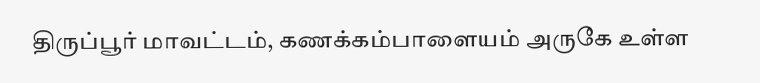திருப்பூர் மாவட்டம், கணக்கம்பாளையம் அருகே உள்ள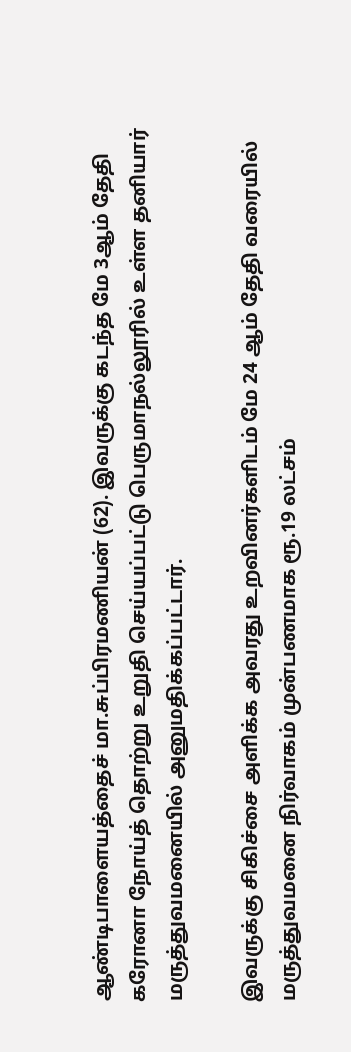ஆண்டிபாளையத்தைச் மா.சுப்பிரமணியன் (62). இவருக்கு கடந்த மே 3ஆம் தேதி கரோனா நோய்த் தொற்று உறுதி செய்யப்பட்டு பெருமாநல்லூரில் உள்ள தனியார் மருத்துவமனையில் அனுமதிக்கப்பட்டார்.

இவருக்கு சிகிச்சை அளிக்க அவரது உறவினர்களிடம் மே 24 ஆம் தேதி வரையில் மருத்துவமனை நிர்வாகம் முன்பணமாக ரூ.19 லட்சம்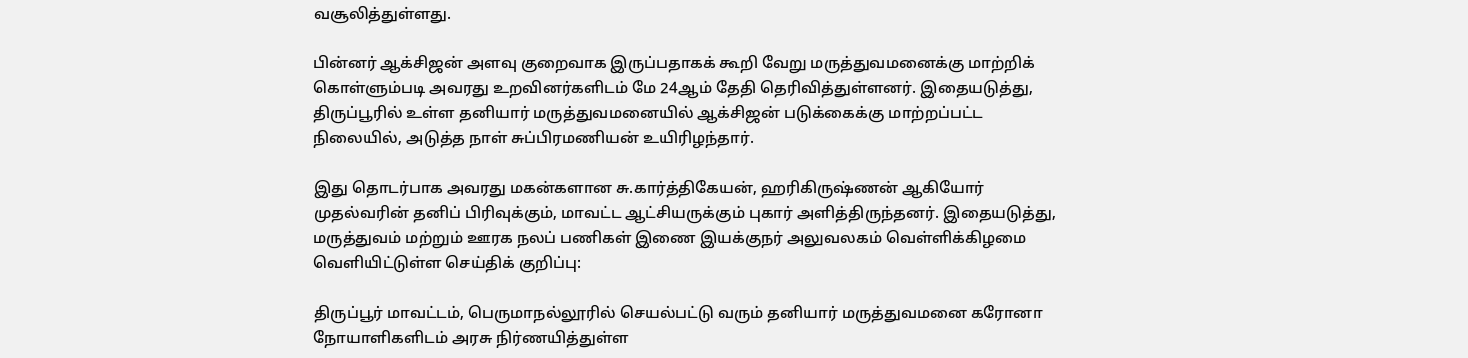வசூலித்துள்ளது.

பின்னர் ஆக்சிஜன் அளவு குறைவாக இருப்பதாகக் கூறி வேறு மருத்துவமனைக்கு மாற்றிக் கொள்ளும்படி அவரது உறவினர்களிடம் மே 24ஆம் தேதி தெரிவித்துள்ளனர். இதையடுத்து, திருப்பூரில் உள்ள தனியார் மருத்துவமனையில் ஆக்சிஜன் படுக்கைக்கு மாற்றப்பட்ட நிலையில், அடுத்த நாள் சுப்பிரமணியன் உயிரிழந்தார்.

இது தொடர்பாக அவரது மகன்களான சு.கார்த்திகேயன், ஹரிகிருஷ்ணன் ஆகியோர் முதல்வரின் தனிப் பிரிவுக்கும், மாவட்ட ஆட்சியருக்கும் புகார் அளித்திருந்தனர். இதையடுத்து, மருத்துவம் மற்றும் ஊரக நலப் பணிகள் இணை இயக்குநர் அலுவலகம் வெள்ளிக்கிழமை வெளியிட்டுள்ள செய்திக் குறிப்பு:

திருப்பூர் மாவட்டம், பெருமாநல்லூரில் செயல்பட்டு வரும் தனியார் மருத்துவமனை கரோனா நோயாளிகளிடம் அரசு நிர்ணயித்துள்ள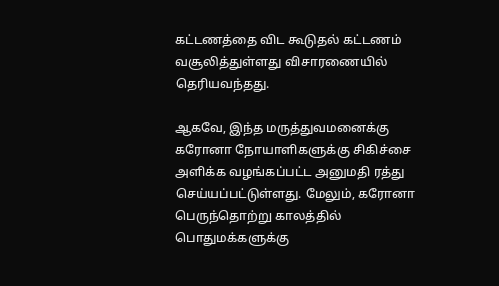கட்டணத்தை விட கூடுதல் கட்டணம் வசூலித்துள்ளது விசாரணையில் தெரியவந்தது.

ஆகவே, இந்த மருத்துவமனைக்கு கரோனா நோயாளிகளுக்கு சிகிச்சை அளிக்க வழங்கப்பட்ட அனுமதி ரத்து செய்யப்பட்டுள்ளது. மேலும், கரோனா பெருந்தொற்று காலத்தில் பொதுமக்களுக்கு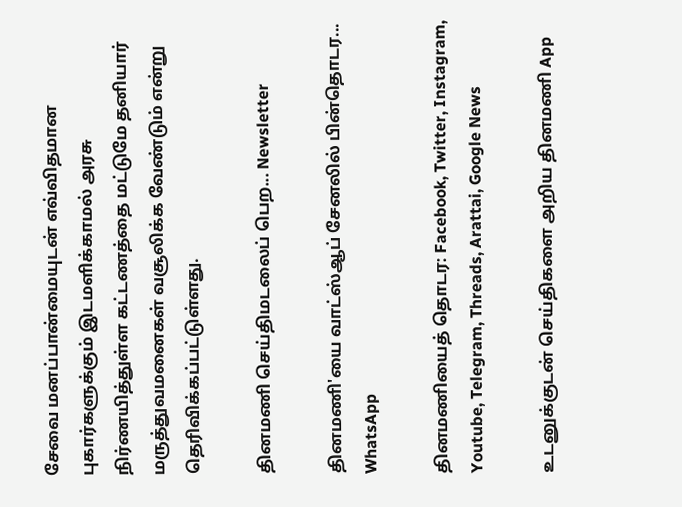சேவை மனப்பான்மையுடன் எவ்விதமான புகார்களுக்கும் இடமளிக்காமல் அரசு நிர்ணயித்துள்ள கட்டணத்தை மட்டுமே தனியார் மருத்துவமனைகள் வசூலிக்க வேண்டும் என்று தெரிவிக்கப்பட்டுள்ளது.

தினமணி செய்திமடலைப் பெற... Newsletter

தினமணி'யை வாட்ஸ்ஆப் சேனலில் பின்தொடர... WhatsApp

தினமணியைத் தொடர: Facebook, Twitter, Instagram, Youtube, Telegram, Threads, Arattai, Google News

உடனுக்குடன் செய்திகளை அறிய தினமணி App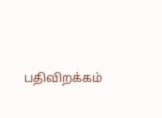பதிவிறக்கம்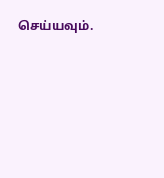செய்யவும்.